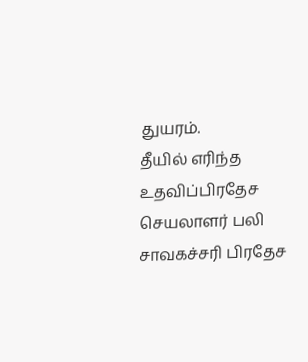துயரம்.
தீயில் எரிந்த உதவிப்பிரதேச செயலாளர் பலி
சாவகச்சரி பிரதேச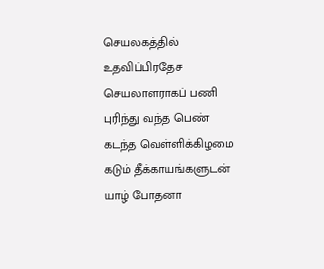செயலகத்தில் உதவிப்பிரதேச செயலாளராகப் பணி புரிந்து வந்த பெண் கடந்த வெள்ளிக்கிழமை கடும் தீக்காயங்களுடன் யாழ் போதனா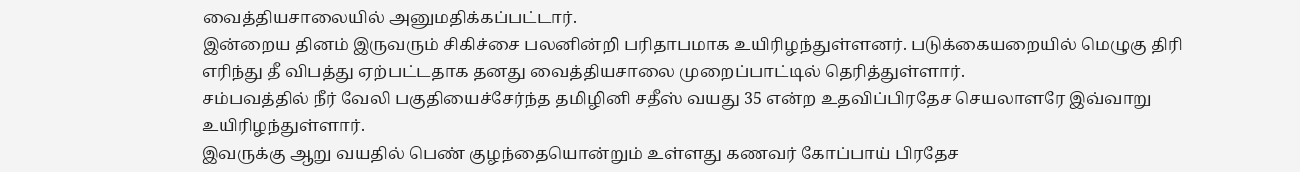வைத்தியசாலையில் அனுமதிக்கப்பட்டார்.
இன்றைய தினம் இருவரும் சிகிச்சை பலனின்றி பரிதாபமாக உயிரிழந்துள்ளனர். படுக்கையறையில் மெழுகு திரி எரிந்து தீ விபத்து ஏற்பட்டதாக தனது வைத்தியசாலை முறைப்பாட்டில் தெரித்துள்ளார்.
சம்பவத்தில் நீர் வேலி பகுதியைச்சேர்ந்த தமிழினி சதீஸ் வயது 35 என்ற உதவிப்பிரதேச செயலாளரே இவ்வாறு உயிரிழந்துள்ளார்.
இவருக்கு ஆறு வயதில் பெண் குழந்தையொன்றும் உள்ளது கணவர் கோப்பாய் பிரதேச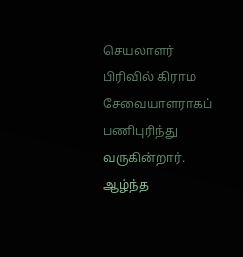செயலாளர் பிரிவில் கிராம சேவையாளராகப் பணிபுரிந்து வருகின்றார்.
ஆழ்ந்த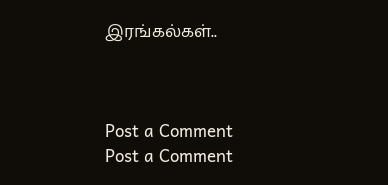இரங்கல்கள்..



Post a Comment
Post a Comment